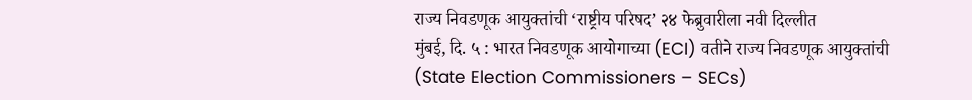राज्य निवडणूक आयुक्तांची ‘राष्ट्रीय परिषद’ २४ फेब्रुवारीला नवी दिल्लीत
मुंबई, दि. ५ : भारत निवडणूक आयोगाच्या (ECI) वतीने राज्य निवडणूक आयुक्तांची (State Election Commissioners – SECs)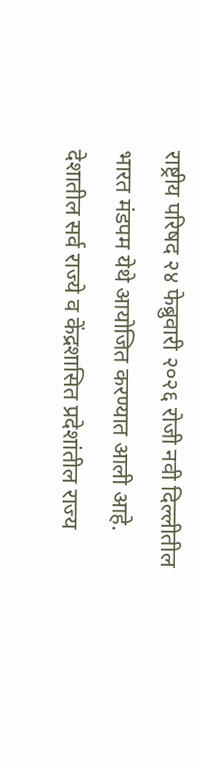राष्ट्रीय परिषद २४ फेब्रुवारी २०२६ रोजी नवी दिल्लीतील भारत मंडपम येथे आयोजित करण्यात आली आहे. देशातील सर्व राज्ये व केंद्रशासित प्रदेशांतील राज्य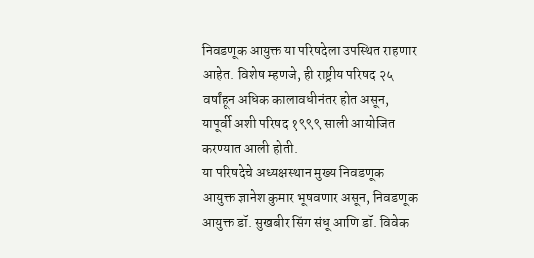निवडणूक आयुक्त या परिषदेला उपस्थित राहणार आहेत. विशेष म्हणजे, ही राष्ट्रीय परिषद २५ वर्षांहून अधिक कालावधीनंतर होत असून, यापूर्वी अशी परिषद १९९९ साली आयोजित करण्यात आली होती.
या परिषदेचे अध्यक्षस्थान मुख्य निवडणूक आयुक्त ज्ञानेश कुमार भूषवणार असून, निवडणूक आयुक्त डॉ. सुखबीर सिंग संधू आणि डॉ. विवेक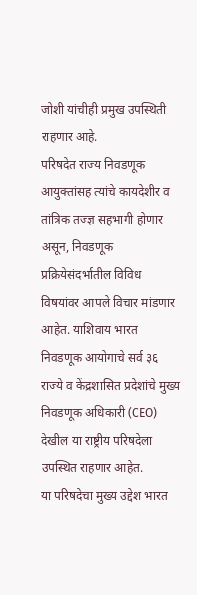जोशी यांचीही प्रमुख उपस्थिती राहणार आहे.
परिषदेत राज्य निवडणूक आयुक्तांसह त्यांचे कायदेशीर व तांत्रिक तज्ज्ञ सहभागी होणार असून, निवडणूक प्रक्रियेसंदर्भातील विविध विषयांवर आपले विचार मांडणार आहेत. याशिवाय भारत निवडणूक आयोगाचे सर्व ३६ राज्ये व केंद्रशासित प्रदेशांचे मुख्य निवडणूक अधिकारी (CEO) देखील या राष्ट्रीय परिषदेला उपस्थित राहणार आहेत.
या परिषदेचा मुख्य उद्देश भारत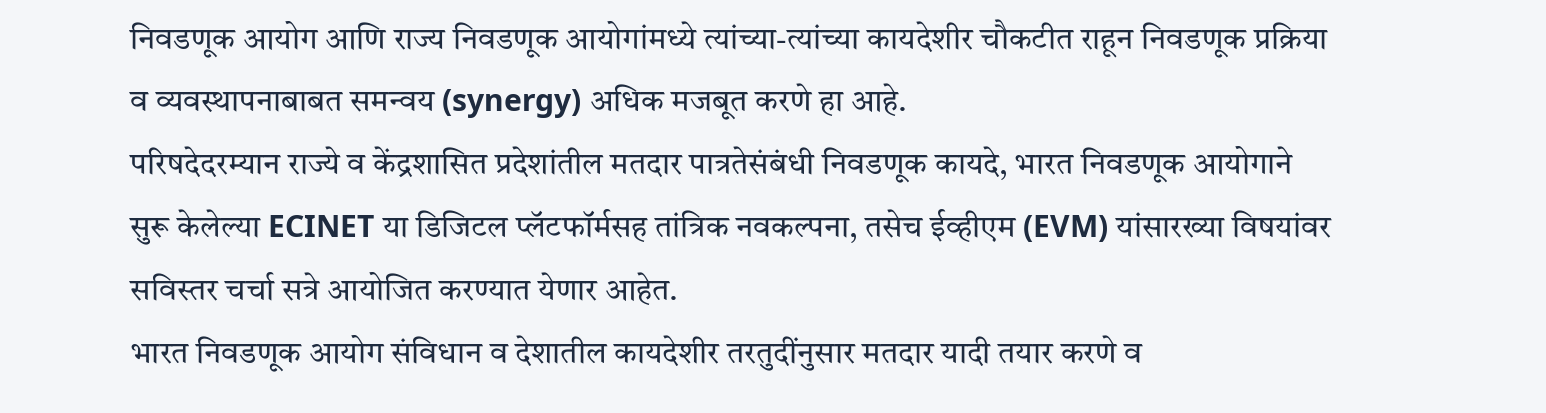निवडणूक आयोग आणि राज्य निवडणूक आयोगांमध्ये त्यांच्या-त्यांच्या कायदेशीर चौकटीत राहून निवडणूक प्रक्रिया व व्यवस्थापनाबाबत समन्वय (synergy) अधिक मजबूत करणे हा आहे.
परिषदेदरम्यान राज्ये व केंद्रशासित प्रदेशांतील मतदार पात्रतेसंबंधी निवडणूक कायदे, भारत निवडणूक आयोगाने सुरू केलेल्या ECINET या डिजिटल प्लॅटफॉर्मसह तांत्रिक नवकल्पना, तसेच ईव्हीएम (EVM) यांसारख्या विषयांवर सविस्तर चर्चा सत्रे आयोजित करण्यात येणार आहेत.
भारत निवडणूक आयोग संविधान व देशातील कायदेशीर तरतुदींनुसार मतदार यादी तयार करणे व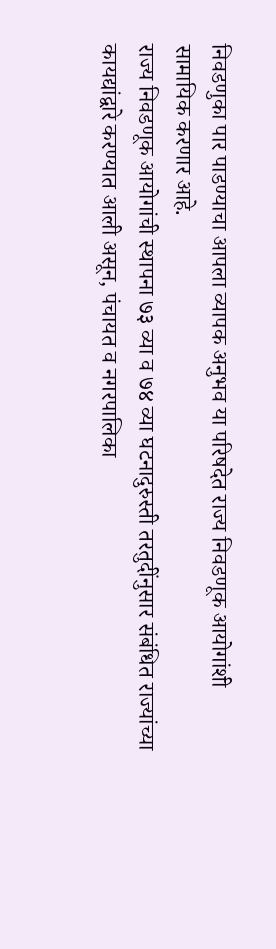निवडणुका पार पाडण्याचा आपला व्यापक अनुभव या परिषदेत राज्य निवडणूक आयोगांशी सामायिक करणार आहे.
राज्य निवडणूक आयोगांची स्थापना ७३ व्या व ७४ व्या घटनादुरुस्ती तरतुदींनुसार संबंधित राज्यांच्या कायद्यांद्वारे करण्यात आली असून, पंचायत व नगरपालिका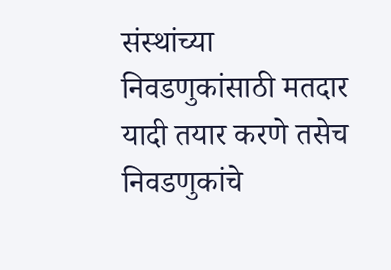संस्थांच्या निवडणुकांसाठी मतदार यादी तयार करणे तसेच निवडणुकांचे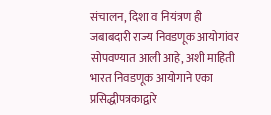संचालन, दिशा व नियंत्रण ही जबाबदारी राज्य निवडणूक आयोगांवर सोपवण्यात आली आहे, अशी माहिती भारत निवडणूक आयोगाने एका प्रसिद्धीपत्रकाद्वारे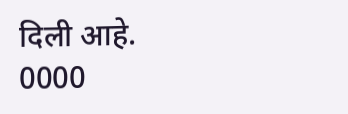दिली आहे.
0000